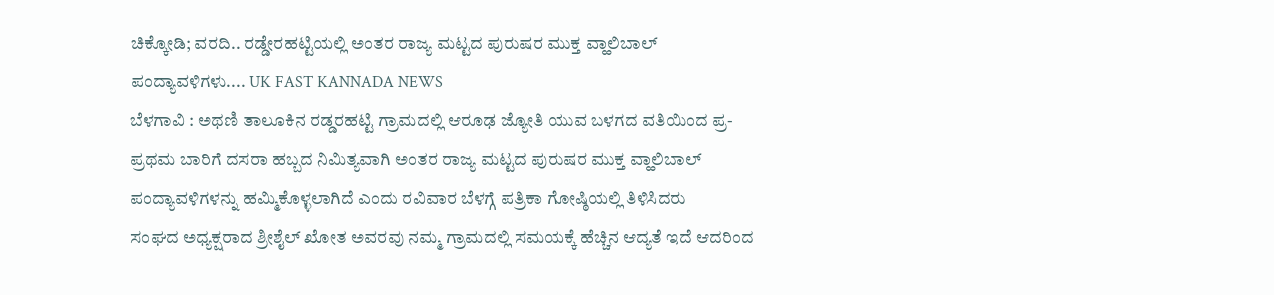ಚಿಕ್ಕೋಡಿ; ವರದಿ.. ರಡ್ಡೇರಹಟ್ಟಿಯಲ್ಲಿ ಅಂತರ ರಾಜ್ಯ ಮಟ್ಟದ ಪುರುಷರ ಮುಕ್ತ ವ್ಹಾಲಿಬಾಲ್ ಪಂದ್ಯಾವಳಿಗಳು.... UK FAST KANNADA NEWS
ಬೆಳಗಾವಿ : ಅಥಣಿ ತಾಲೂಕಿನ ರಡ್ಡರಹಟ್ಟಿ ಗ್ರಾಮದಲ್ಲಿ ಆರೂಢ ಜ್ಯೋತಿ ಯುವ ಬಳಗದ ವತಿಯಿಂದ ಪ್ರ-ಪ್ರಥಮ ಬಾರಿಗೆ ದಸರಾ ಹಬ್ಬದ ನಿಮಿತ್ಯವಾಗಿ ಅಂತರ ರಾಜ್ಯ ಮಟ್ಟದ ಪುರುಷರ ಮುಕ್ತ ವ್ಹಾಲಿಬಾಲ್ ಪಂದ್ಯಾವಳಿಗಳನ್ನು ಹಮ್ಮಿಕೊಳ್ಳಲಾಗಿದೆ ಎಂದು ರವಿವಾರ ಬೆಳಗ್ಗೆ ಪತ್ರಿಕಾ ಗೋಷ್ಠಿಯಲ್ಲಿ ತಿಳಿಸಿದರು
ಸಂಘದ ಅಧ್ಯಕ್ಷರಾದ ಶ್ರೀಶೈಲ್ ಖೋತ ಅವರವು ನಮ್ಮ ಗ್ರಾಮದಲ್ಲಿ ಸಮಯಕ್ಕೆ ಹೆಚ್ಚಿನ ಆದ್ಯತೆ ಇದೆ ಆದರಿಂದ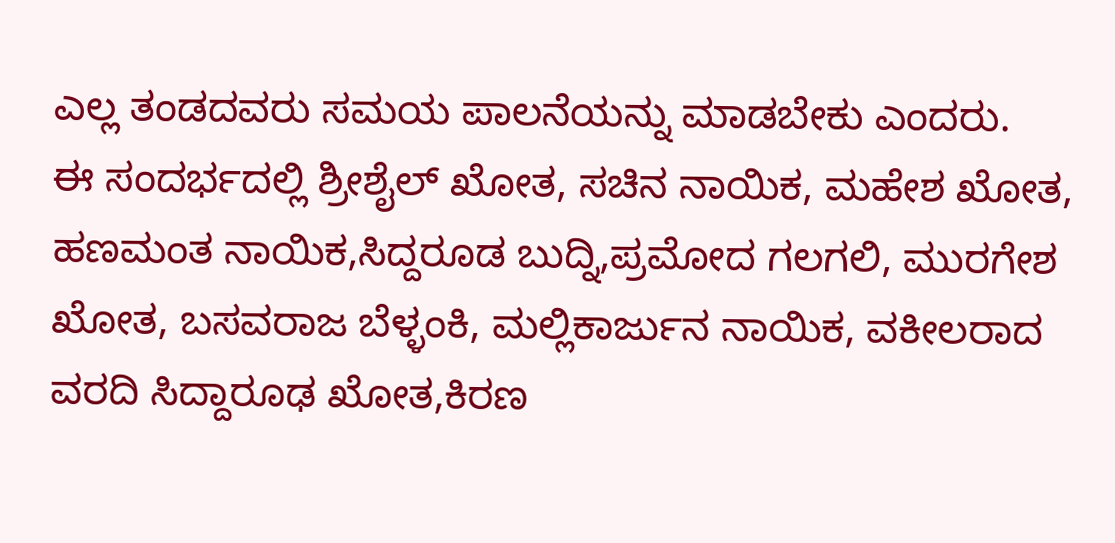ಎಲ್ಲ ತಂಡದವರು ಸಮಯ ಪಾಲನೆಯನ್ನು ಮಾಡಬೇಕು ಎಂದರು.
ಈ ಸಂದರ್ಭದಲ್ಲಿ ಶ್ರೀಶೈಲ್ ಖೋತ, ಸಚಿನ ನಾಯಿಕ, ಮಹೇಶ ಖೋತ, ಹಣಮಂತ ನಾಯಿಕ,ಸಿದ್ದರೂಡ ಬುದ್ನಿ,ಪ್ರಮೋದ ಗಲಗಲಿ, ಮುರಗೇಶ ಖೋತ, ಬಸವರಾಜ ಬೆಳ್ಳಂಕಿ, ಮಲ್ಲಿಕಾರ್ಜುನ ನಾಯಿಕ, ವಕೀಲರಾದ ವರದಿ ಸಿದ್ದಾರೂಢ ಖೋತ,ಕಿರಣ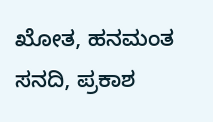ಖೋತ, ಹನಮಂತ ಸನದಿ, ಪ್ರಕಾಶ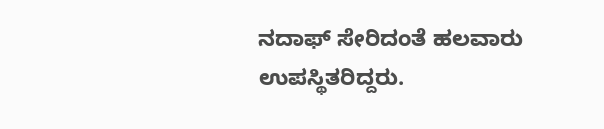ನದಾಫ್ ಸೇರಿದಂತೆ ಹಲವಾರು ಉಪಸ್ಥಿತರಿದ್ದರು.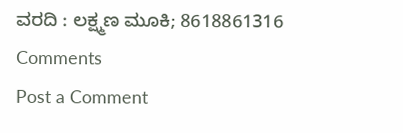ವರದಿ : ಲಕ್ಷ್ಮಣ ಮೂಕಿ; 8618861316
Comments
Post a Comment